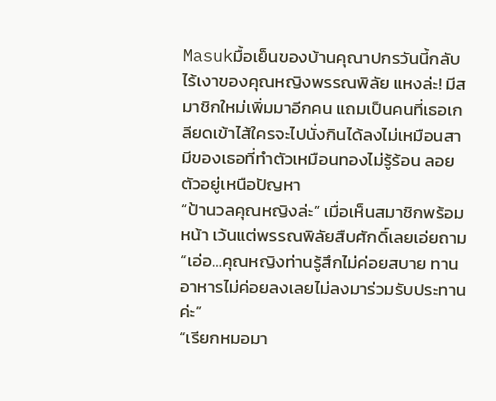Masukมื้อเย็นของบ้านคุณาปกรวันนี้กลับไร้เงาของคุณหญิงพรรณพิลัย แหงล่ะ! มีสมาชิกใหม่เพิ่มมาอีกคน แถมเป็นคนที่เธอเกลียดเข้าไส้ใครจะไปนั่งกินได้ลงไม่เหมือนสามีของเธอที่ทำตัวเหมือนทองไม่รู้ร้อน ลอยตัวอยู่เหนือปัญหา
“ป้านวลคุณหญิงล่ะ” เมื่อเห็นสมาชิกพร้อมหน้า เว้นแต่พรรณพิลัยสืบศักดิ์เลยเอ่ยถาม
“เอ่อ…คุณหญิงท่านรู้สึกไม่ค่อยสบาย ทานอาหารไม่ค่อยลงเลยไม่ลงมาร่วมรับประทานค่ะ”
“เรียกหมอมา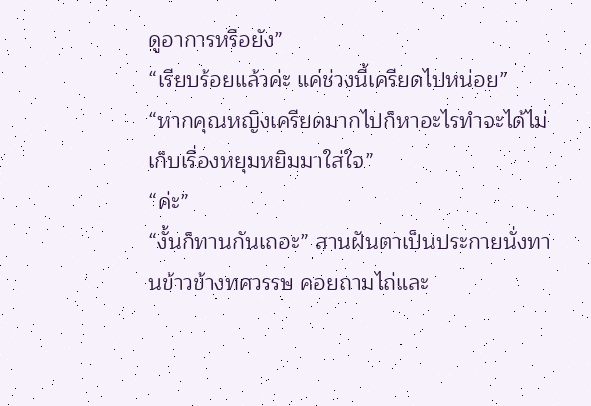ดูอาการหรือยัง”
“เรียบร้อยแล้วค่ะ แค่ช่วงนี้เครียดไปหน่อย”
“หากคุณหญิงเครียดมากไปก็หาอะไรทำจะได้ไม่เก็บเรื่องหยุมหยิมมาใส่ใจ”
“ค่ะ”
“งั้นก็ทานกันเถอะ” สานฝันตาเป็นประกายนั่งทานข้าวข้างทศวรรษ คอยถามไถ่และ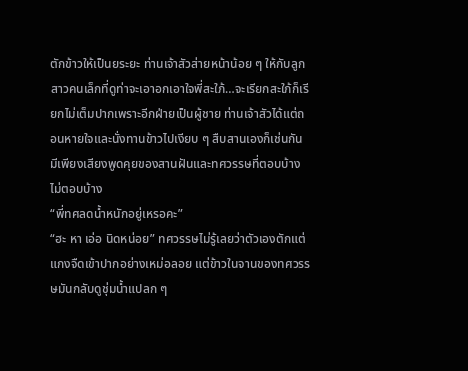ตักข้าวให้เป็นยระยะ ท่านเจ้าสัวส่ายหน้าน้อย ๆ ให้กับลูกสาวคนเล็กที่ดูท่าจะเอาอกเอาใจพี่สะใภ้…จะเรียกสะใภ้ก็เรียกไม่เต็มปากเพราะอีกฝ่ายเป็นผู้ชาย ท่านเจ้าสัวได้แต่ถอนหายใจและนั่งทานข้าวไปเงียบ ๆ สืบสานเองก็เช่นกัน มีเพียงเสียงพูดคุยของสานฝันและทศวรรษที่ตอบบ้างไม่ตอบบ้าง
“พี่ทศลดน้ำหนักอยู่เหรอคะ”
“ฮะ หา เอ่อ นิดหน่อย” ทศวรรษไม่รู้เลยว่าตัวเองตักแต่แกงจืดเข้าปากอย่างเหม่อลอย แต่ข้าวในจานของทศวรรษมันกลับดูชุ่มน้ำแปลก ๆ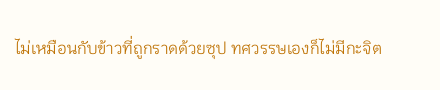ไม่เหมือนกับข้าวที่ถูกราดด้วยซุป ทศวรรษเองก็ไม่มีกะจิต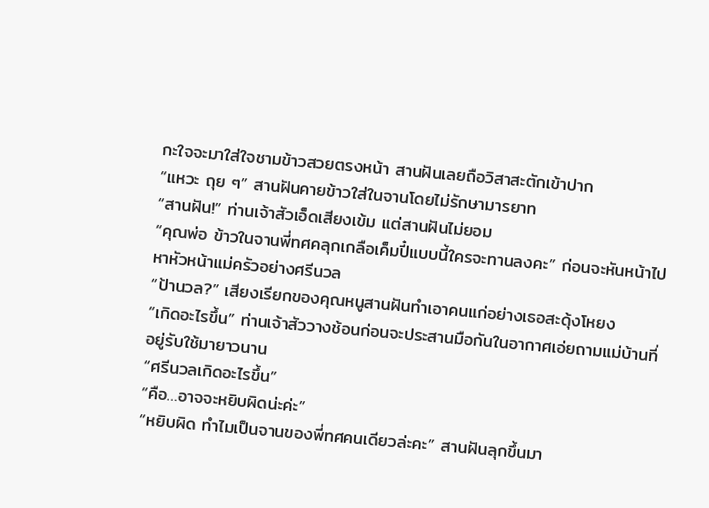กะใจจะมาใส่ใจชามข้าวสวยตรงหน้า สานฝันเลยถือวิสาสะตักเข้าปาก
“แหวะ ถุย ๆ” สานฝันคายข้าวใส่ในจานโดยไม่รักษามารยาท
“สานฝัน!” ท่านเจ้าสัวเอ็ดเสียงเข้ม แต่สานฝันไม่ยอม
“คุณพ่อ ข้าวในจานพี่ทศคลุกเกลือเค็มปี๋แบบนี้ใครจะทานลงคะ” ก่อนจะหันหน้าไปหาหัวหน้าแม่ครัวอย่างศรีนวล
“ป้านวล?” เสียงเรียกของคุณหนูสานฝันทำเอาคนแก่อย่างเธอสะดุ้งโหยง
“เกิดอะไรขึ้น” ท่านเจ้าสัววางช้อนก่อนจะประสานมือกันในอากาศเอ่ยถามแม่บ้านที่อยู่รับใช้มายาวนาน
“ศรีนวลเกิดอะไรขึ้น”
“คือ…อาจจะหยิบผิดน่ะค่ะ”
“หยิบผิด ทำไมเป็นจานของพี่ทศคนเดียวล่ะคะ” สานฝันลุกขึ้นมา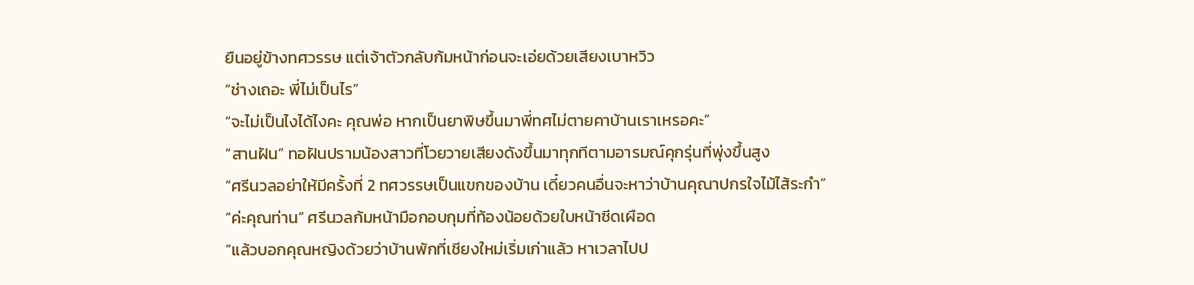ยืนอยู่ข้างทศวรรษ แต่เจ้าตัวกลับก้มหน้าก่อนจะเอ่ยด้วยเสียงเบาหวิว
“ช่างเถอะ พี่ไม่เป็นไร”
“จะไม่เป็นไงได้ไงคะ คุณพ่อ หากเป็นยาพิษขึ้นมาพี่ทศไม่ตายคาบ้านเราเหรอคะ”
“สานฝัน” ทอฝันปรามน้องสาวที่โวยวายเสียงดังขึ้นมาทุกทีตามอารมณ์คุกรุ่นที่พุ่งขึ้นสูง
“ศรีนวลอย่าให้มีครั้งที่ 2 ทศวรรษเป็นแขกของบ้าน เดี๋ยวคนอื่นจะหาว่าบ้านคุณาปกรใจไม้ไส้ระกำ”
“ค่ะคุณท่าน” ศรีนวลก้มหน้ามือกอบกุมที่ท้องน้อยด้วยใบหน้าซีดเผือด
“แล้วบอกคุณหญิงด้วยว่าบ้านพักที่เชียงใหม่เริ่มเก่าแล้ว หาเวลาไปป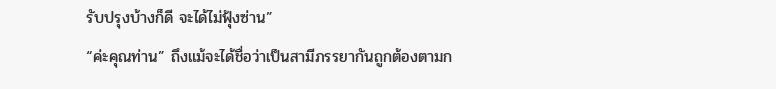รับปรุงบ้างก็ดี จะได้ไม่ฟุ้งซ่าน”
“ค่ะคุณท่าน” ถึงแม้จะได้ชื่อว่าเป็นสามีภรรยากันถูกต้องตามก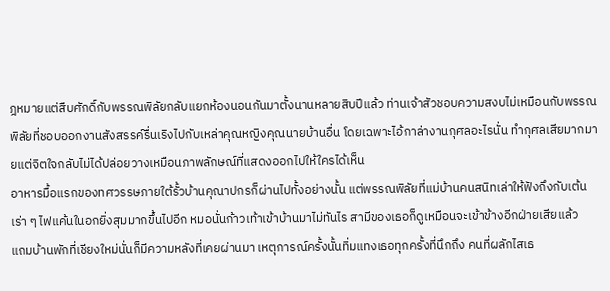ฎหมายแต่สืบศักดิ์กับพรรณพิลัยกลับแยกห้องนอนกันมาตั้งนานหลายสิบปีแล้ว ท่านเจ้าสัวชอบความสงบไม่เหมือนกับพรรณพิลัยที่ชอบออกงานสังสรรค์รื่นเริงไปกับเหล่าคุณหญิงคุณนายบ้านอื่น โดยเฉพาะไอ้กาล่างานกุศลอะไรนั่น ทำกุศลเสียมากมายแต่จิตใจกลับไม่ได้ปล่อยวางเหมือนภาพลักษณ์ที่แสดงออกไปให้ใครได้เห็น
อาหารมื้อแรกของทศวรรษภายใต้รั้วบ้านคุณาปกรก็ผ่านไปทั้งอย่างนั้น แต่พรรณพิลัยที่แม่บ้านคนสนิทเล่าให้ฟังถึงกับเต้นเร่า ๆ ไฟแค้นในอกยิ่งสุมมากขึ้นไปอีก หมอนั่นก้าวเท้าเข้าบ้านมาไม่ทันไร สามีของเธอก็ดูเหมือนจะเข้าข้างอีกฝ่ายเสียแล้ว
แถมบ้านพักที่เชียงใหม่นั่นก็มีความหลังที่เคยผ่านมา เหตุการณ์ครั้งนั้นทิ่มแทงเธอทุกครั้งที่นึกถึง คนที่ผลักไสเธ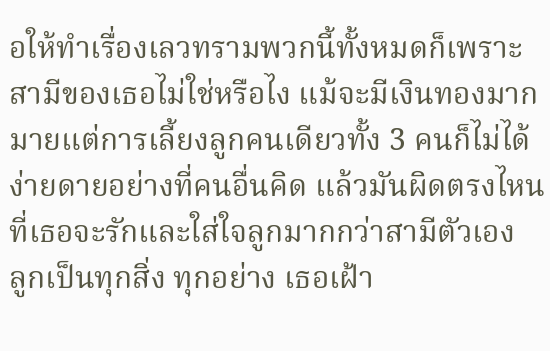อให้ทำเรื่องเลวทรามพวกนี้ทั้งหมดก็เพราะสามีของเธอไม่ใช่หรือไง แม้จะมีเงินทองมากมายแต่การเลี้ยงลูกคนเดียวทั้ง 3 คนก็ไม่ได้ง่ายดายอย่างที่คนอื่นคิด แล้วมันผิดตรงไหนที่เธอจะรักและใส่ใจลูกมากกว่าสามีตัวเอง
ลูกเป็นทุกสิ่ง ทุกอย่าง เธอเฝ้า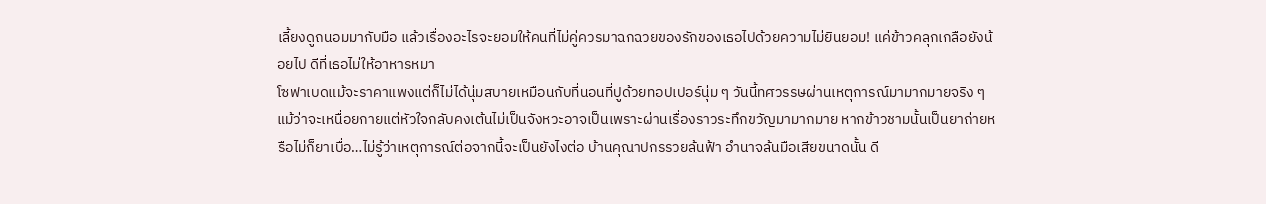เลี้ยงดูถนอมมากับมือ แล้วเรื่องอะไรจะยอมให้คนที่ไม่คู่ควรมาฉกฉวยของรักของเธอไปด้วยความไม่ยินยอม! แค่ข้าวคลุกเกลือยังน้อยไป ดีที่เธอไม่ให้อาหารหมา
โซฟาเบดแม้จะราคาแพงแต่ก็ไม่ได้นุ่มสบายเหมือนกับที่นอนที่ปูด้วยทอปเปอร์นุ่ม ๆ วันนี้ทศวรรษผ่านเหตุการณ์มามากมายจริง ๆ แม้ว่าจะเหนื่อยกายแต่หัวใจกลับคงเต้นไม่เป็นจังหวะอาจเป็นเพราะผ่านเรื่องราวระทึกขวัญมามากมาย หากข้าวชามนั้นเป็นยาถ่ายหรือไม่ก็ยาเบื่อ…ไม่รู้ว่าเหตุการณ์ต่อจากนี้จะเป็นยังไงต่อ บ้านคุณาปกรรวยล้นฟ้า อำนาจล้นมือเสียขนาดนั้น ดี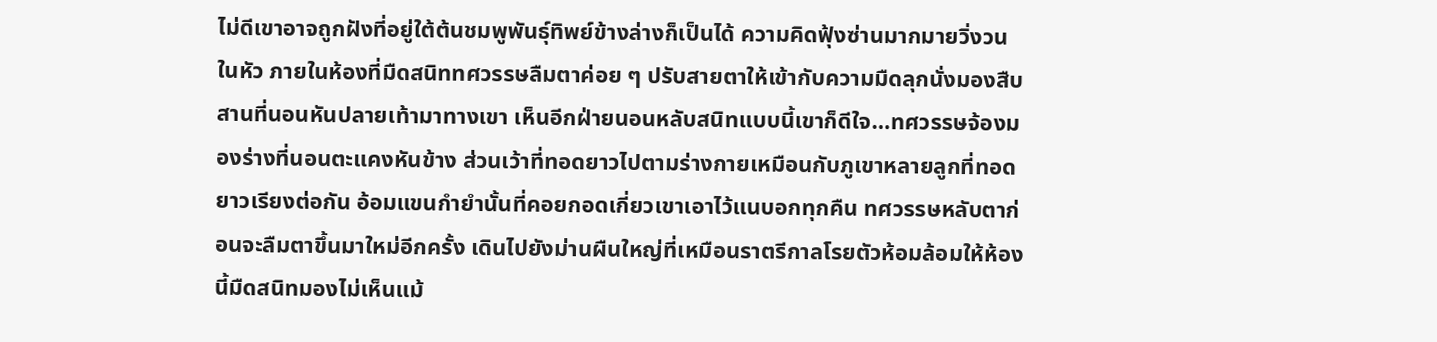ไม่ดีเขาอาจถูกฝังที่อยู่ใต้ต้นชมพูพันธ์ุทิพย์ข้างล่างก็เป็นได้ ความคิดฟุ้งซ่านมากมายวิ่งวนในหัว ภายในห้องที่มืดสนิททศวรรษลืมตาค่อย ๆ ปรับสายตาให้เข้ากับความมืดลุกนั่งมองสืบสานที่นอนหันปลายเท้ามาทางเขา เห็นอีกฝ่ายนอนหลับสนิทแบบนี้เขาก็ดีใจ…ทศวรรษจ้องมองร่างที่นอนตะแคงหันข้าง ส่วนเว้าที่ทอดยาวไปตามร่างกายเหมือนกับภูเขาหลายลูกที่ทอดยาวเรียงต่อกัน อ้อมแขนกำยำนั้นที่คอยกอดเกี่ยวเขาเอาไว้แนบอกทุกคืน ทศวรรษหลับตาก่อนจะลืมตาขึ้นมาใหม่อีกครั้ง เดินไปยังม่านผืนใหญ่ที่เหมือนราตรีกาลโรยตัวห้อมล้อมให้ห้องนี้มืดสนิทมองไม่เห็นแม้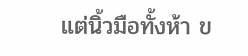แต่นิ้วมือทั้งห้า ข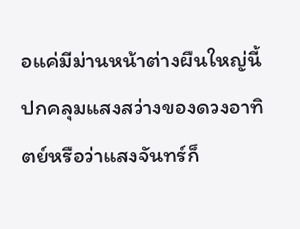อแค่มีม่านหน้าต่างผืนใหญ่นี้ปกคลุมแสงสว่างของดวงอาทิตย์หรือว่าแสงจันทร์ก็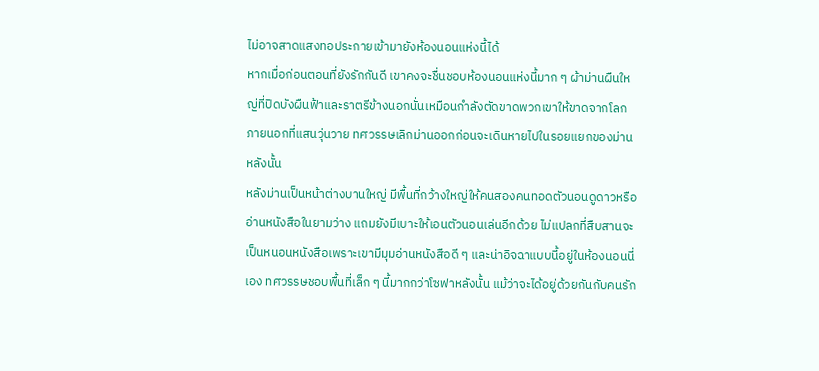ไม่อาจสาดแสงทอประกายเข้ามายังห้องนอนแห่งนี้ได้
หากเมื่อก่อนตอนที่ยังรักกันดี เขาคงจะชื่นชอบห้องนอนแห่งนี้มาก ๆ ผ้าม่านผืนใหญ่ที่ปิดบังผืนฟ้าและราตรีข้างนอกนั่นเหมือนกำลังตัดขาดพวกเขาให้ขาดจากโลกภายนอกที่แสนวุ่นวาย ทศวรรษเลิกม่านออกก่อนจะเดินหายไปในรอยแยกของม่านหลังนั้น
หลังม่านเป็นหน้าต่างบานใหญ่ มีพื้นที่กว้างใหญ่ให้คนสองคนทอดตัวนอนดูดาวหรืออ่านหนังสือในยามว่าง แถมยังมีเบาะให้เอนตัวนอนเล่นอีกด้วย ไม่แปลกที่สืบสานจะเป็นหนอนหนังสือเพราะเขามีมุมอ่านหนังสือดี ๆ และน่าอิจฉาแบบนี้อยู่ในห้องนอนนี่เอง ทศวรรษชอบพื้นที่เล็ก ๆ นี้มากกว่าโซฟาหลังนั้น แม้ว่าจะได้อยู่ด้วยกันกับคนรัก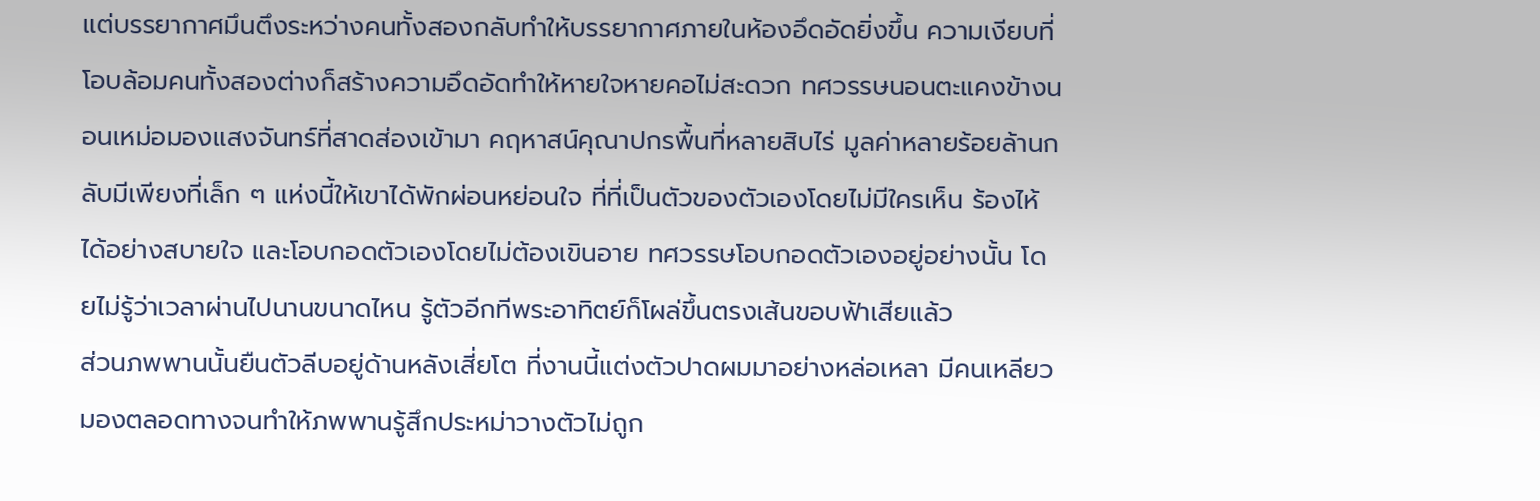แต่บรรยากาศมึนตึงระหว่างคนทั้งสองกลับทำให้บรรยากาศภายในห้องอึดอัดยิ่งขึ้น ความเงียบที่โอบล้อมคนทั้งสองต่างก็สร้างความอึดอัดทำให้หายใจหายคอไม่สะดวก ทศวรรษนอนตะแคงข้างนอนเหม่อมองแสงจันทร์ที่สาดส่องเข้ามา คฤหาสน์คุณาปกรพื้นที่หลายสิบไร่ มูลค่าหลายร้อยล้านกลับมีเพียงที่เล็ก ๆ แห่งนี้ให้เขาได้พักผ่อนหย่อนใจ ที่ที่เป็นตัวของตัวเองโดยไม่มีใครเห็น ร้องไห้ได้อย่างสบายใจ และโอบกอดตัวเองโดยไม่ต้องเขินอาย ทศวรรษโอบกอดตัวเองอยู่อย่างนั้น โดยไม่รู้ว่าเวลาผ่านไปนานขนาดไหน รู้ตัวอีกทีพระอาทิตย์ก็โผล่ขึ้นตรงเส้นขอบฟ้าเสียแล้ว
ส่วนภพพานนั้นยืนตัวลีบอยู่ด้านหลังเสี่ยโต ที่งานนี้แต่งตัวปาดผมมาอย่างหล่อเหลา มีคนเหลียวมองตลอดทางจนทำให้ภพพานรู้สึกประหม่าวางตัวไม่ถูก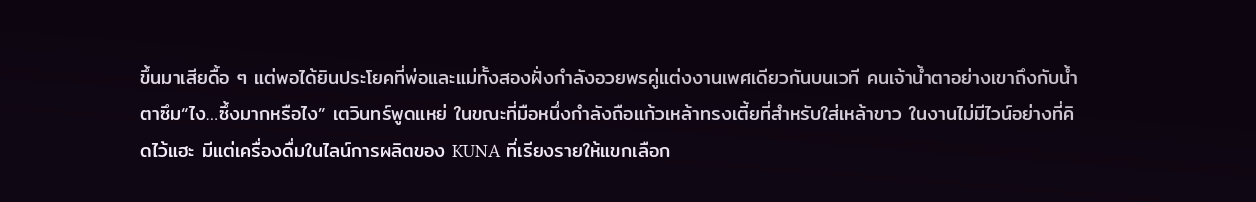ขึ้นมาเสียดื้อ ๆ แต่พอได้ยินประโยคที่พ่อและแม่ทั้งสองฝั่งกำลังอวยพรคู่แต่งงานเพศเดียวกันบนเวที คนเจ้าน้ำตาอย่างเขาถึงกับน้ำตาซึม“ไง…ซึ้งมากหรือไง” เตวินทร์พูดแหย่ ในขณะที่มือหนึ่งกำลังถือแก้วเหล้าทรงเตี้ยที่สำหรับใส่เหล้าขาว ในงานไม่มีไวน์อย่างที่คิดไว้แฮะ มีแต่เครื่องดื่มในไลน์การผลิตของ KUNA ที่เรียงรายให้แขกเลือก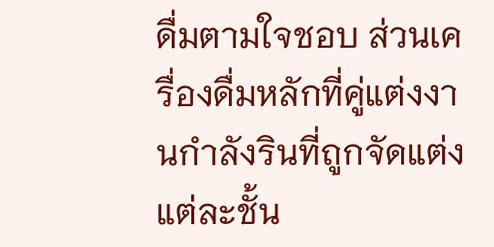ดื่มตามใจชอบ ส่วนเครื่องดื่มหลักที่คู่แต่งงานกำลังรินที่ถูกจัดแต่งแต่ละชั้น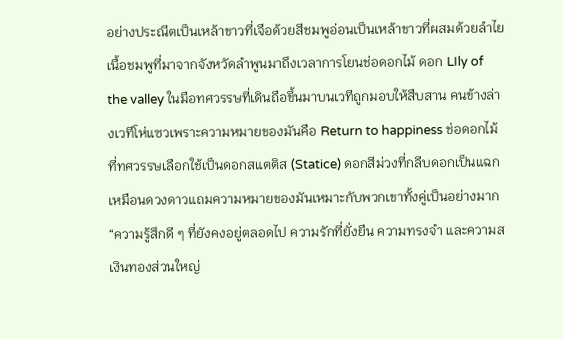อย่างประณีตเป็นเหล้าขาวที่เจือด้วยสีชมพูอ่อนเป็นเหล้าขาวที่ผสมด้วยลำไยเนื้อชมพูที่มาจากจังหวัดลำพูนมาถึงเวลาการโยนช่อดอกไม้ ดอก LIly of the valley ในมือทศวรรษที่เดินถือขึ้นมาบนเวทีถูกมอบให้สืบสาน คนข้างล่างเวทีโห่แซวเพราะความหมายของมันคือ Return to happiness ช่อดอกไม้ที่ทศวรรษเลือกใช้เป็นดอกสแตติส (Statice) ดอกสีม่วงที่กลีบดอกเป็นแฉกเหมือนดวงดาวแถมความหมายของมันเหมาะกับพวกเขาทั้งคู่เป็นอย่างมาก “ความรู้สึกดี ๆ ที่ยังคงอยู่ตลอดไป ความรักที่ยั่งยืน ความทรงจำ และความส
เงินทองส่วนใหญ่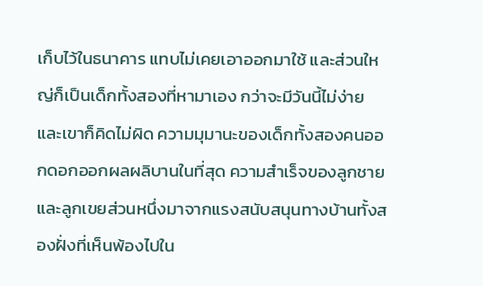เก็บไว้ในธนาคาร แทบไม่เคยเอาออกมาใช้ และส่วนใหญ่ก็เป็นเด็กทั้งสองที่หามาเอง กว่าจะมีวันนี้ไม่ง่าย และเขาก็คิดไม่ผิด ความมุมานะของเด็กทั้งสองคนออกดอกออกผลผลิบานในที่สุด ความสำเร็จของลูกชายและลูกเขยส่วนหนึ่งมาจากแรงสนับสนุนทางบ้านทั้งสองฝั่งที่เห็นพ้องไปใน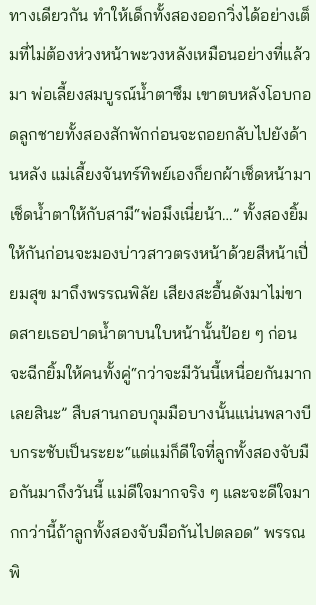ทางเดียวกัน ทำให้เด็กทั้งสองออกวิ่งได้อย่างเต็มที่ไม่ต้องห่วงหน้าพะวงหลังเหมือนอย่างที่แล้วมา พ่อเลี้ยงสมบูรณ์น้ำตาซึม เขาตบหลังโอบกอดลูกชายทั้งสองสักพักก่อนจะถอยกลับไปยังด้านหลัง แม่เลี้ยงจันทร์ทิพย์เองก็ยกผ้าเช็ดหน้ามาเช็ดน้ำตาให้กับสามี“พ่อมึงเนี่ยน้า…” ทั้งสองยิ้มให้กันก่อนจะมองบ่าวสาวตรงหน้าด้วยสีหน้าเปี่ยมสุข มาถึงพรรณพิลัย เสียงสะอื้นดังมาไม่ขาดสายเธอปาดน้ำตาบนใบหน้านั้นป้อย ๆ ก่อนจะฉีกยิ้มให้คนทั้งคู่“กว่าจะมีวันนี้เหนื่อยกันมากเลยสินะ” สืบสานกอบกุมมือบางนั้นแน่นพลางบีบกระชับเป็นระยะ“แต่แม่ก็ดีใจที่ลูกทั้งสองจับมือกันมาถึงวันนี้ แม่ดีใจมากจริง ๆ และจะดีใจมากกว่านี้ถ้าลูกทั้งสองจับมือกันไปตลอด” พรรณพิ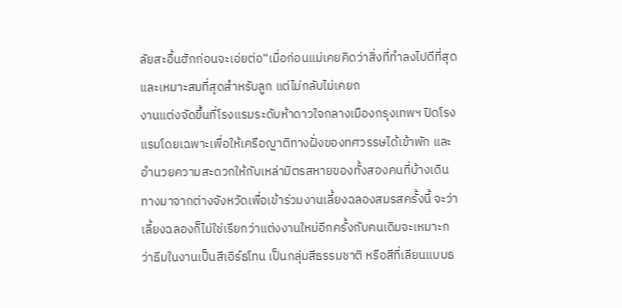ลัยสะอื้นฮักก่อนจะเอ่ยต่อ“เมื่อก่อนแม่เคยคิดว่าสิ่งที่ทำลงไปดีที่สุดและเหมาะสมที่สุดสำหรับลูก แต่ไม่กลับไม่เคยถ
งานแต่งจัดขึ้นที่โรงแรมระดับห้าดาวใจกลางเมืองกรุงเทพฯ ปิดโรงแรมโดยเฉพาะเพื่อให้เครือญาติทางฝั่งของทศวรรษได้เข้าพัก และอำนวยความสะดวกให้กับเหล่ามิตรสหายของทั้งสองคนที่บ้างเดินทางมาจากต่างจังหวัดเพื่อเข้าร่วมงานเลี้ยงฉลองสมรสครั้งนี้ จะว่าเลี้ยงฉลองก็ไม่ใช่เรียกว่าแต่งงานใหม่อีกครั้งกับคนเดิมจะเหมาะกว่าธีมในงานเป็นสีเอิร์ธโทน เป็นกลุ่มสีธรรมชาติ หรือสีที่เลียนแบบธ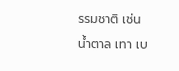รรมชาติ เช่นน้ำตาล เทา เบ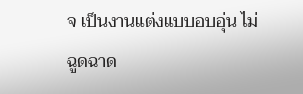จ เป็นงานแต่งแบบอบอุ่น ไม่ฉูดฉาด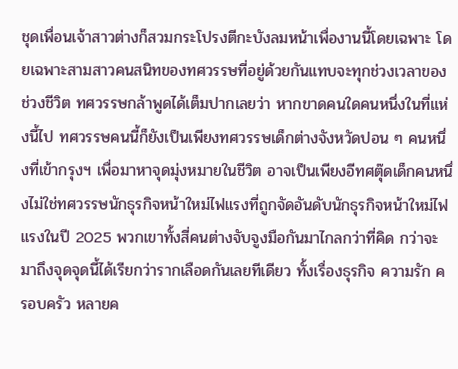ชุดเพื่อนเจ้าสาวต่างก็สวมกระโปรงตีกะบังลมหน้าเพื่องานนี้โดยเฉพาะ โดยเฉพาะสามสาวคนสนิทของทศวรรษที่อยู่ด้วยกันแทบจะทุกช่วงเวลาของช่วงชีวิต ทศวรรษกล้าพูดได้เต็มปากเลยว่า หากขาดคนใดคนหนึ่งในที่แห่งนี้ไป ทศวรรษคนนี้ก็ยังเป็นเพียงทศวรรษเด็กต่างจังหวัดปอน ๆ คนหนึ่งที่เข้ากรุงฯ เพื่อมาหาจุดมุ่งหมายในชีวิต อาจเป็นเพียงอีทศตุ๊ดเด็กคนหนึ่งไม่ใช่ทศวรรษนักธุรกิจหน้าใหม่ไฟแรงที่ถูกจัดอันดับนักธุรกิจหน้าใหม่ไฟแรงในปี 2025 พวกเขาทั้งสี่คนต่างจับจูงมือกันมาไกลกว่าที่คิด กว่าจะมาถึงจุดจุดนี้ได้เรียกว่ารากเลือดกันเลยทีเดียว ทั้งเรื่องธุรกิจ ความรัก ครอบครัว หลายค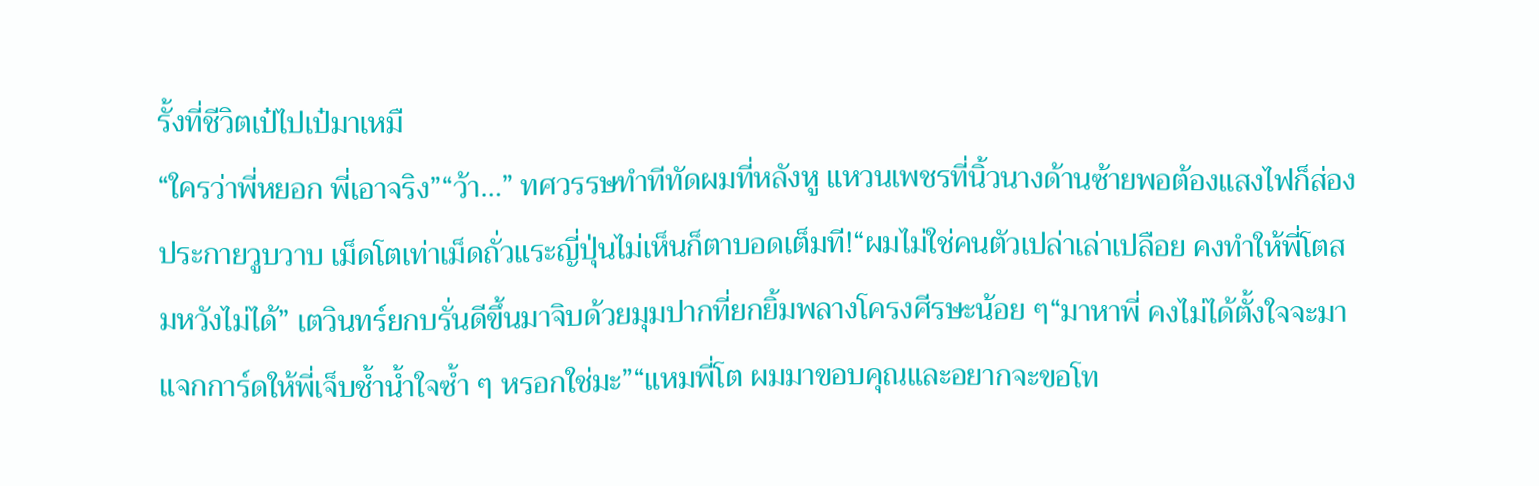รั้งที่ชีวิตเป๋ไปเป๋มาเหมื
“ใครว่าพี่หยอก พี่เอาจริง”“ว้า…” ทศวรรษทำทีทัดผมที่หลังหู แหวนเพชรที่นิ้วนางด้านซ้ายพอต้องแสงไฟก็ส่องประกายวูบวาบ เม็ดโตเท่าเม็ดถั่วแระญี่ปุ่นไม่เห็นก็ตาบอดเต็มที!“ผมไม่ใช่คนตัวเปล่าเล่าเปลือย คงทำให้พี่โตสมหวังไม่ได้” เตวินทร์ยกบรั่นดีขึ้นมาจิบด้วยมุมปากที่ยกยิ้มพลางโครงศีรษะน้อย ๆ“มาหาพี่ คงไม่ได้ตั้งใจจะมาแจกการ์ดให้พี่เจ็บช้ำน้ำใจซ้ำ ๆ หรอกใช่มะ”“แหมพี่โต ผมมาขอบคุณและอยากจะขอโท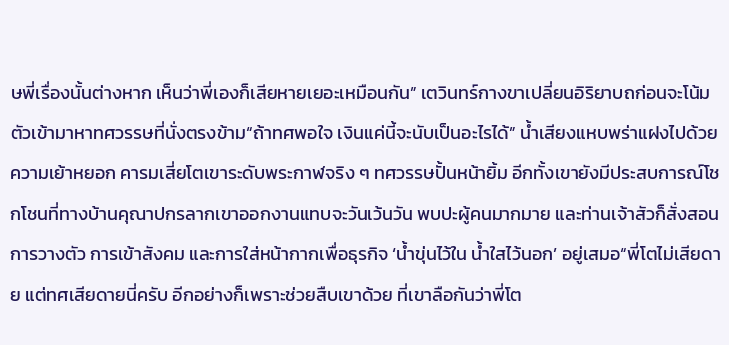ษพี่เรื่องนั้นต่างหาก เห็นว่าพี่เองก็เสียหายเยอะเหมือนกัน” เตวินทร์กางขาเปลี่ยนอิริยาบถก่อนจะโน้มตัวเข้ามาหาทศวรรษที่นั่งตรงข้าม“ถ้าทศพอใจ เงินแค่นี้จะนับเป็นอะไรได้” น้ำเสียงแหบพร่าแฝงไปด้วยความเย้าหยอก คารมเสี่ยโตเขาระดับพระกาฬจริง ๆ ทศวรรษปั้นหน้ายิ้ม อีกทั้งเขายังมีประสบการณ์โชกโชนที่ทางบ้านคุณาปกรลากเขาออกงานแทบจะวันเว้นวัน พบปะผู้คนมากมาย และท่านเจ้าสัวก็สั่งสอนการวางตัว การเข้าสังคม และการใส่หน้ากากเพื่อธุรกิจ ‘น้ำขุ่นไว้ใน น้ำใสไว้นอก’ อยู่เสมอ“พี่โตไม่เสียดาย แต่ทศเสียดายนี่ครับ อีกอย่างก็เพราะช่วยสืบเขาด้วย ที่เขาลือกันว่าพี่โต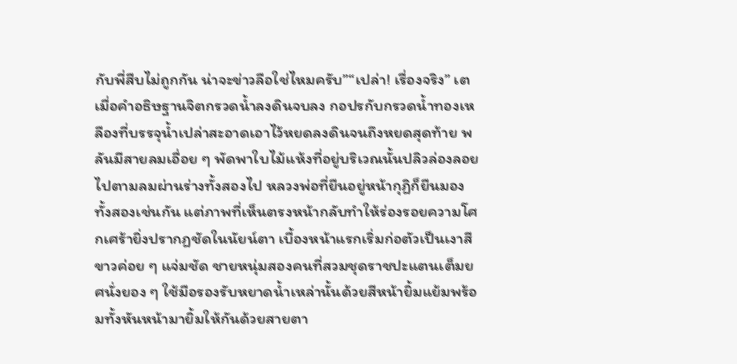กับพี่สืบไม่ถูกกัน น่าจะข่าวลือใช่ไหมครับ”“เปล่า! เรื่องจริง” เต
เมื่อคำอธิษฐานจิตกรวดน้ำลงดินจบลง กอปรกับกรวดน้ำทองเหลืองที่บรรจุน้ำเปล่าสะอาดเอาไว้หยดลงดินจนถึงหยดสุดท้าย พลันมีสายลมเอื่อย ๆ พัดพาใบไม้แห้งที่อยู่บริเวณนั้นปลิวล่องลอยไปตามลมผ่านร่างทั้งสองไป หลวงพ่อที่ยืนอยู่หน้ากุฏิก็ยืนมองทั้งสองเช่นกัน แต่ภาพที่เห็นตรงหน้ากลับทำให้ร่องรอยความโศกเศร้ายิ่งปรากฏชัดในนัยน์ตา เบื้องหน้าแรกเริ่มก่อตัวเป็นเงาสีขาวค่อย ๆ แจ่มชัด ชายหนุ่มสองคนที่สวมชุดราชปะแตนเต็มยศนั่งยอง ๆ ใช้มือรองรับหยาดน้ำเหล่านั้นด้วยสีหน้ายิ้มแย้มพร้อมทั้งหันหน้ามายิ้มให้กันด้วยสายตา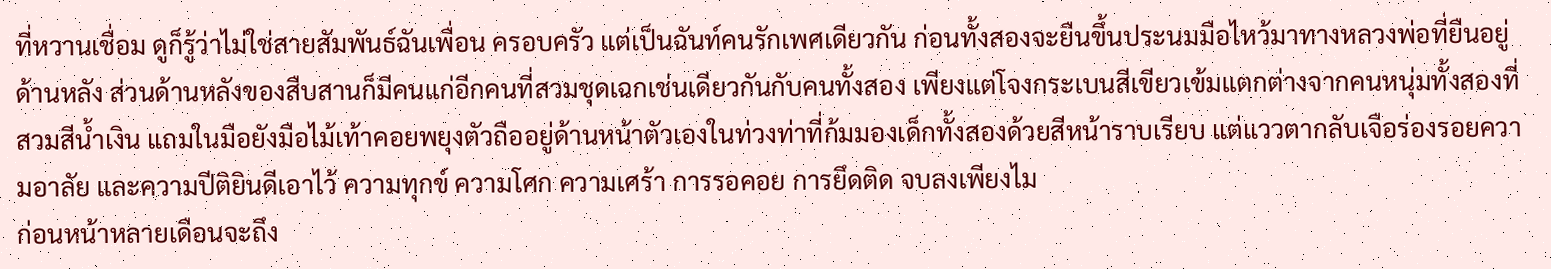ที่หวานเชื่อม ดูก็รู้ว่าไม่ใช่สายสัมพันธ์ฉันเพื่อน ครอบครัว แต่เป็นฉันท์คนรักเพศเดียวกัน ก่อนทั้งสองจะยืนขึ้นประนมมือไหว้มาทางหลวงพ่อที่ยืนอยู่ด้านหลัง ส่วนด้านหลังของสืบสานก็มีคนแก่อีกคนที่สวมชุดเฉกเช่นเดียวกันกับคนทั้งสอง เพียงแต่โจงกระเบนสีเขียวเข้มแตกต่างจากคนหนุ่มทั้งสองที่สวมสีน้ำเงิน แถมในมือยังมือไม้เท้าคอยพยุงตัวถืออยู่ด้านหน้าตัวเองในท่วงท่าที่ก้มมองเด็กทั้งสองด้วยสีหน้าราบเรียบ แต่แววตากลับเจือร่องรอยความอาลัย และความปีติยินดีเอาไว้ ความทุกข์ ความโศก ความเศร้า การรอคอย การยึดติด จบลงเพียงไม
ก่อนหน้าหลายเดือนจะถึง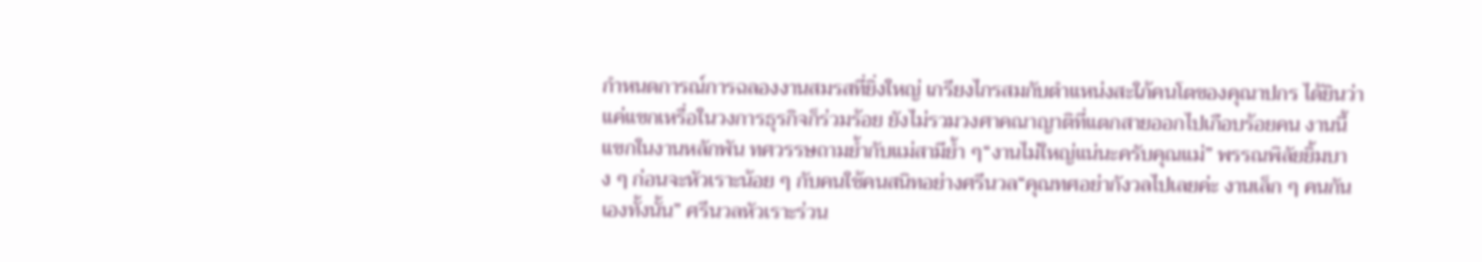กำหนดการณ์การฉลองงานสมรสที่ยิ่งใหญ่ เกรียงไกรสมกับตำแหน่งสะใภ้คนโตของคุณาปกร ได้ยินว่าแค่แขกเหรื่อในวงการธุรกิจก็ร่วมร้อย ยังไม่รวมวงศาคณาญาติที่แตกสายออกไปเกือบร้อยคน งานนี้แขกในงานหลักพัน ทศวรรษถามย้ำกับแม่สามีย้ำ ๆ“งานไม่ใหญ่แน่นะครับคุณแม่” พรรณพิลัยยิ้มบาง ๆ ก่อนจะหัวเราะน้อย ๆ กับคนใช้คนสนิทอย่างศรีนวล“คุณทศอย่ากังวลไปเลยค่ะ งานเล็ก ๆ คนกันเองทั้งนั้น” ศรีนวลหัวเราะร่วน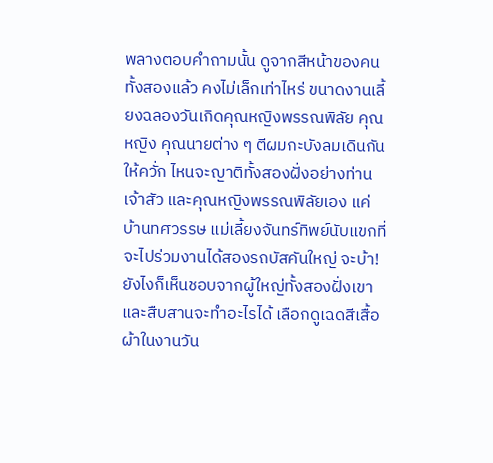พลางตอบคำถามนั้น ดูจากสีหน้าของคนทั้งสองแล้ว คงไม่เล็กเท่าไหร่ ขนาดงานเลี้ยงฉลองวันเกิดคุณหญิงพรรณพิลัย คุณหญิง คุณนายต่าง ๆ ตีผมกะบังลมเดินกันให้ควั่ก ไหนจะญาติทั้งสองฝั่งอย่างท่านเจ้าสัว และคุณหญิงพรรณพิลัยเอง แค่บ้านทศวรรษ แม่เลี้ยงจันทร์ทิพย์นับแขกที่จะไปร่วมงานได้สองรถบัสคันใหญ่ จะบ้า! ยังไงก็เห็นชอบจากผู้ใหญ่ทั้งสองฝั่งเขาและสืบสานจะทำอะไรได้ เลือกดูเฉดสีเสื้อผ้าในงานวัน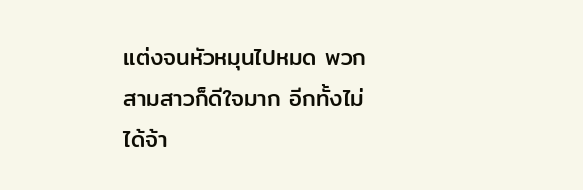แต่งจนหัวหมุนไปหมด พวกสามสาวก็ดีใจมาก อีกทั้งไม่ได้จ้า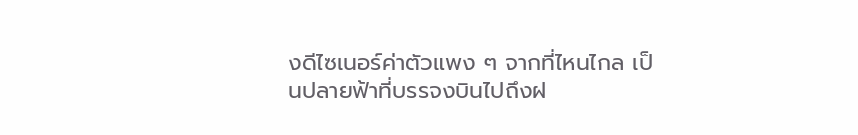งดีไซเนอร์ค่าตัวแพง ๆ จากที่ไหนไกล เป็นปลายฟ้าที่บรรจงบินไปถึงฝ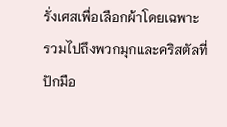รั่งเศสเพื่อเลือกผ้าโดยเฉพาะ รวมไปถึงพวกมุกและคริสตัลที่ปักมือ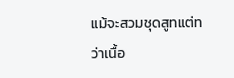แม้จะสวมชุดสูทแต่ทว่าเนื้อ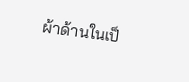ผ้าด้านในเป็